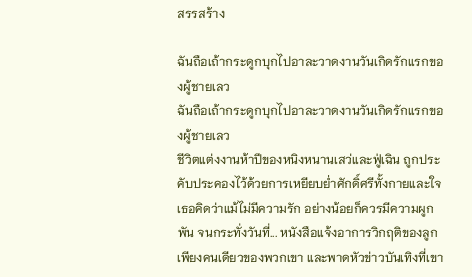สรรสร้าง

ฉันถือเถ้ากระดูกบุกไปอาละวาดงานวันเกิดรักแรกของผู้ชายเลว
ฉันถือเถ้ากระดูกบุกไปอาละวาดงานวันเกิดรักแรกของผู้ชายเลว
ชีวิตแต่งงานห้าปีของหนิงหนานเสว่และฟู่เฉิน ถูกประคับประคองไว้ด้วยการเหยียบย่ำศักดิ์ศรีทั้งกายและใจ เธอคิดว่าแม้ไม่มีความรัก อย่างน้อยก็ควรมีความผูกพัน จนกระทั่งวันที่... หนังสือแจ้งอาการวิกฤติของลูกเพียงคนเดียวของพวกเขา และพาดหัวข่าวบันเทิงที่เขา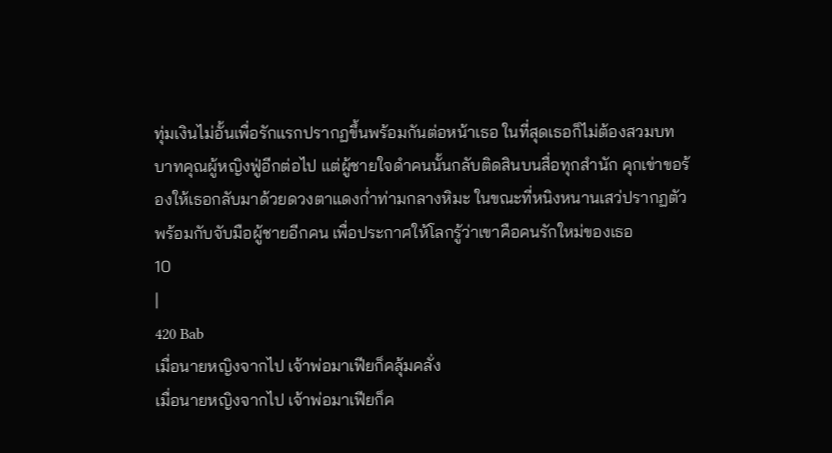ทุ่มเงินไม่อั้นเพื่อรักแรกปรากฏขึ้นพร้อมกันต่อหน้าเธอ ในที่สุดเธอก็ไม่ต้องสวมบทบาทคุณผู้หญิงฟู่อีกต่อไป แต่ผู้ชายใจดำคนนั้นกลับติดสินบนสื่อทุกสำนัก คุกเข่าขอร้องให้เธอกลับมาด้วยดวงตาแดงก่ำท่ามกลางหิมะ ในขณะที่หนิงหนานเสว่ปรากฏตัวพร้อมกับจับมือผู้ชายอีกคน เพื่อประกาศให้โลกรู้ว่าเขาคือคนรักใหม่ของเธอ
10
|
420 Bab
เมื่อนายหญิงจากไป เจ้าพ่อมาเฟียก็คลุ้มคลั่ง
เมื่อนายหญิงจากไป เจ้าพ่อมาเฟียก็ค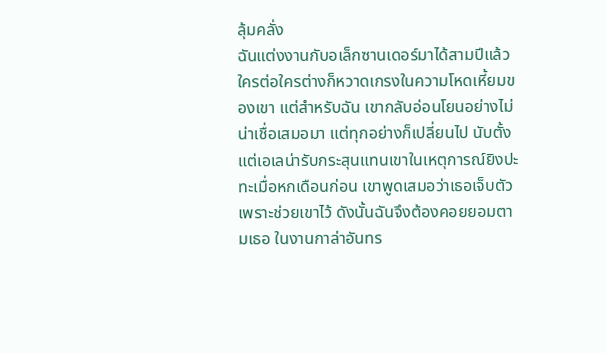ลุ้มคลั่ง
ฉันแต่งงานกับอเล็กซานเดอร์มาได้สามปีแล้ว ใครต่อใครต่างก็หวาดเกรงในความโหดเหี้ยมของเขา แต่สำหรับฉัน เขากลับอ่อนโยนอย่างไม่น่าเชื่อเสมอมา แต่ทุกอย่างก็เปลี่ยนไป นับตั้งแต่เอเลน่ารับกระสุนแทนเขาในเหตุการณ์ยิงปะทะเมื่อหกเดือนก่อน เขาพูดเสมอว่าเธอเจ็บตัวเพราะช่วยเขาไว้ ดังนั้นฉันจึงต้องคอยยอมตามเธอ ในงานกาล่าอันทร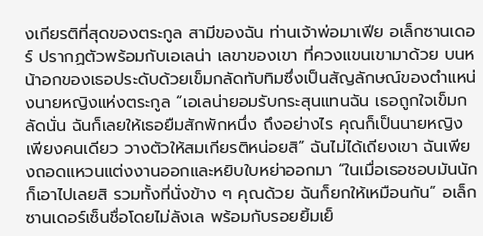งเกียรติที่สุดของตระกูล สามีของฉัน ท่านเจ้าพ่อมาเฟีย อเล็กซานเดอร์ ปรากฏตัวพร้อมกับเอเลน่า เลขาของเขา ที่ควงแขนเขามาด้วย บนหน้าอกของเธอประดับด้วยเข็มกลัดทับทิมซึ่งเป็นสัญลักษณ์ของตำแหน่งนายหญิงแห่งตระกูล “เอเลน่ายอมรับกระสุนแทนฉัน เธอถูกใจเข็มกลัดนั่น ฉันก็เลยให้เธอยืมสักพักหนึ่ง ถึงอย่างไร คุณก็เป็นนายหญิงเพียงคนเดียว วางตัวให้สมเกียรติหน่อยสิ” ฉันไม่ได้เถียงเขา ฉันเพียงถอดแหวนแต่งงานออกและหยิบใบหย่าออกมา “ในเมื่อเธอชอบมันนัก ก็เอาไปเลยสิ รวมทั้งที่นั่งข้าง ๆ คุณด้วย ฉันก็ยกให้เหมือนกัน” อเล็กซานเดอร์เซ็นชื่อโดยไม่ลังเล พร้อมกับรอยยิ้มเย็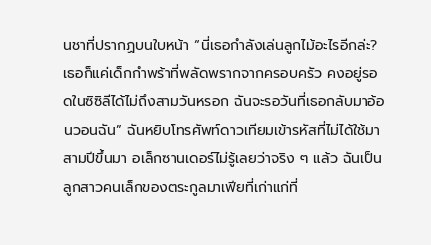นชาที่ปรากฏบนใบหน้า “นี่เธอกำลังเล่นลูกไม้อะไรอีกล่ะ? เธอก็แค่เด็กกำพร้าที่พลัดพรากจากครอบครัว คงอยู่รอดในซิซิลีได้ไม่ถึงสามวันหรอก ฉันจะรอวันที่เธอกลับมาอ้อนวอนฉัน” ฉันหยิบโทรศัพท์ดาวเทียมเข้ารหัสที่ไม่ได้ใช้มาสามปีขึ้นมา อเล็กซานเดอร์ไม่รู้เลยว่าจริง ๆ แล้ว ฉันเป็นลูกสาวคนเล็กของตระกูลมาเฟียที่เก่าแก่ที่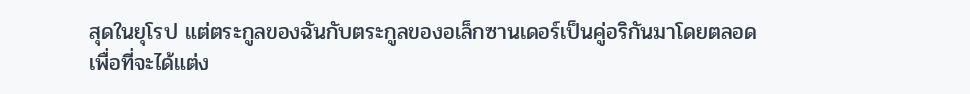สุดในยุโรป แต่ตระกูลของฉันกับตระกูลของอเล็กซานเดอร์เป็นคู่อริกันมาโดยตลอด เพื่อที่จะได้แต่ง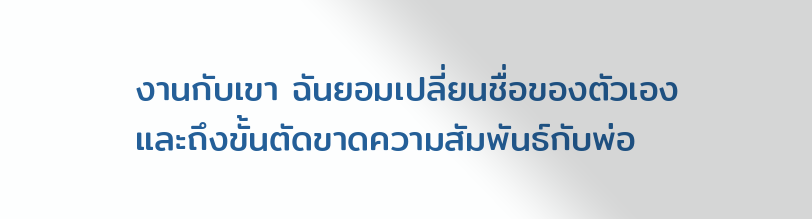งานกับเขา ฉันยอมเปลี่ยนชื่อของตัวเองและถึงขั้นตัดขาดความสัมพันธ์กับพ่อ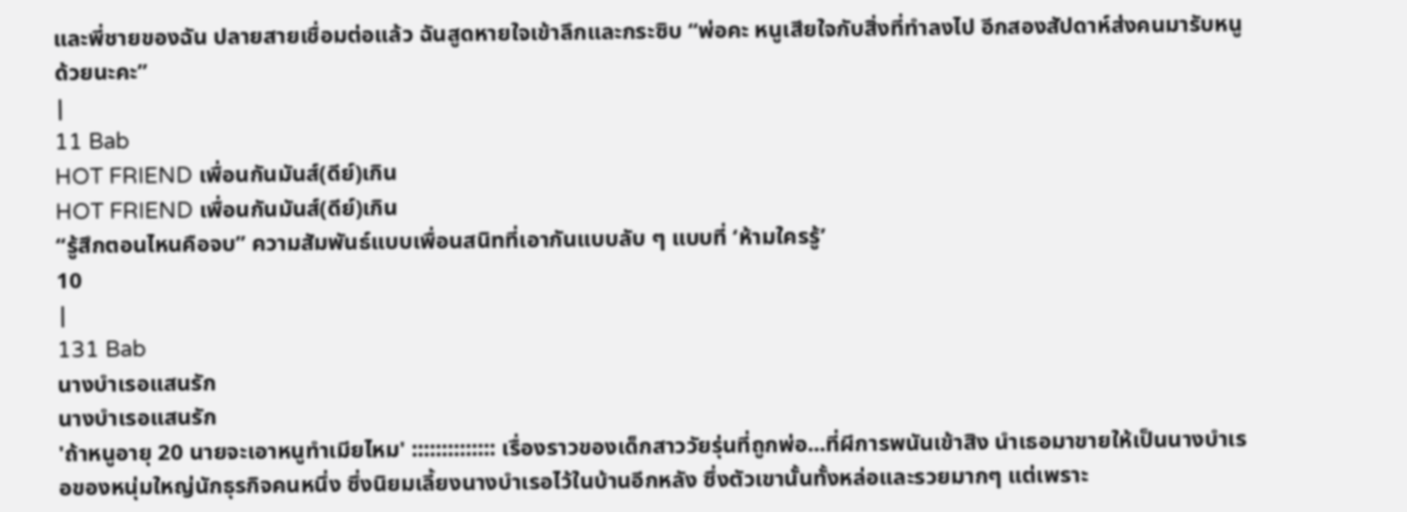และพี่ชายของฉัน ปลายสายเชื่อมต่อแล้ว ฉันสูดหายใจเข้าลึกและกระซิบ “พ่อคะ หนูเสียใจกับสิ่งที่ทำลงไป อีกสองสัปดาห์ส่งคนมารับหนูด้วยนะคะ”
|
11 Bab
HOT FRIEND เพื่อนกันมันส์(ดีย์)เกิน
HOT FRIEND เพื่อนกันมันส์(ดีย์)เกิน
“รู้สึกตอนไหนคือจบ” ความสัมพันธ์แบบเพื่อนสนิทที่เอากันแบบลับ ๆ แบบที่ ‘ห้ามใครรู้’
10
|
131 Bab
นางบำเรอแสนรัก
นางบำเรอแสนรัก
'ถ้าหนูอายุ 20 นายจะเอาหนูทำเมียไหม' :::::::::::::: เรื่องราวของเด็กสาววัยรุ่นที่ถูกพ่อ...ที่ผีการพนันเข้าสิง นำเธอมาขายให้เป็นนางบำเรอของหนุ่มใหญ่นักธุรกิจคนหนึ่ง ซึ่งนิยมเลี้ยงนางบำเรอไว้ในบ้านอีกหลัง ซึ่งตัวเขานั้นทั้งหล่อและรวยมากๆ แต่เพราะ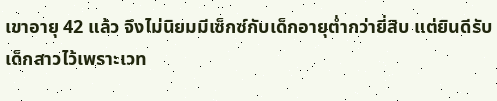เขาอายุ 42 แล้ว จึงไม่นิยมมีเซ็กซ์กับเด็กอายุต่ำกว่ายี่สิบ แต่ยินดีรับเด็กสาวไว้เพราะเวท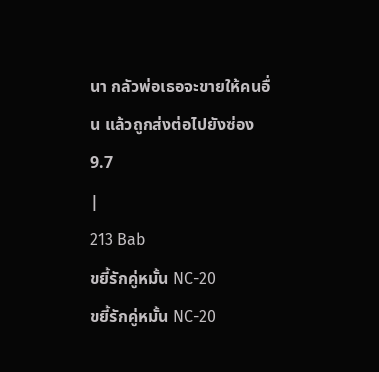นา กลัวพ่อเธอจะขายให้คนอื่น แล้วถูกส่งต่อไปยังซ่อง
9.7
|
213 Bab
ขยี้รักคู่หมั้น NC-20
ขยี้รักคู่หมั้น NC-20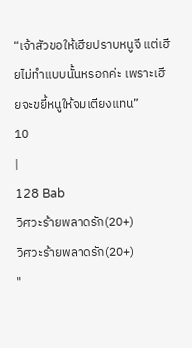“เจ้าสัวขอให้เฮียปราบหนูจี แต่เฮียไม่ทำแบบนั้นหรอกค่ะ เพราะเฮียจะขยี้หนูให้จมเตียงแทน”
10
|
128 Bab
วิศวะร้ายพลาดรัก(20+)
วิศวะร้ายพลาดรัก(20+)
"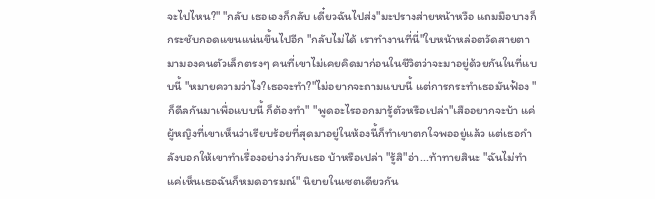จะไปไหน?" "กลับ เธอเองก็กลับ เดี๋ยวฉันไปส่ง"มะปรางส่ายหน้าหวือ แถมมือบางก็กระชับกอดแขนแน่นขึ้นไปอีก "กลับไม่ได้ เราทำงานที่นี่"ใบหน้าหล่อตวัดสายตามามองคนตัวเล็กตรงๆ คนที่เขาไม่เคยคิดมาก่อนในชีวิตว่าจะมาอยู่ด้วยกันในที่แบบนี้ "หมายความว่าไง?เธอจะทำ?"ไม่อยากจะถามแบบนี้ แต่การกระทำเธอมันฟ้อง "ก็ดีลกันมาเพื่อแบบนี้ ก็ต้องทำ" "พูดอะไรออกมารู้ตัวหรือเปล่า"เสืออยากจะบ้า แค่ผู้หญิงที่เขาเห็นว่าเรียบร้อยที่สุดมาอยู่ในห้องนี้ก็ทำเขาตกใจพออยู่แล้ว แต่เธอกำลังบอกให้เขาทำเรื่องอย่างว่ากับเธอ บ้าหรือเปล่า "รู้สิ"อ่า...ท้าทายสินะ "ฉันไม่ทำ แค่เห็นเธอฉันก็หมดอารมณ์" นิยายในเซตเดียวกัน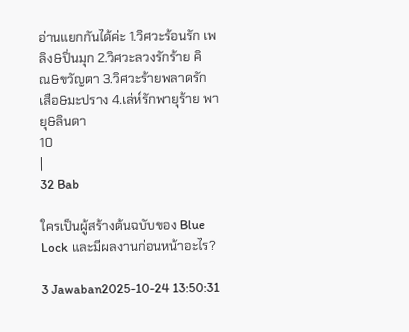อ่านแยกกันได้ค่ะ 1.วิศวะร้อนรัก เพลิง&ปิ่นมุก 2.วิศวะลวงรักร้าย คิณ&ขวัญตา 3.วิศวะร้ายพลาดรัก เสือ&มะปราง 4.เล่ห์รักพายุร้าย พายุ&ลินดา
10
|
32 Bab

ใครเป็นผู้สร้างต้นฉบับของ Blue Lock และมีผลงานก่อนหน้าอะไร?

3 Jawaban2025-10-24 13:50:31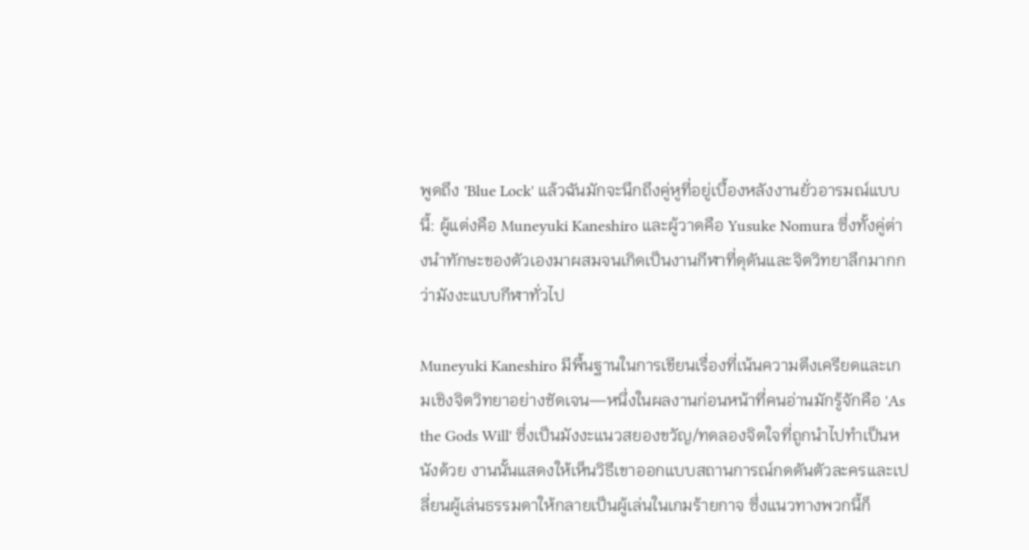พูดถึง 'Blue Lock' แล้วฉันมักจะนึกถึงคู่หูที่อยู่เบื้องหลังงานยั่วอารมณ์แบบนี้: ผู้แต่งคือ Muneyuki Kaneshiro และผู้วาดคือ Yusuke Nomura ซึ่งทั้งคู่ต่างนำทักษะของตัวเองมาผสมจนเกิดเป็นงานกีฬาที่ดุดันและจิตวิทยาลึกมากกว่ามังงะแบบกีฬาทั่วไป

Muneyuki Kaneshiro มีพื้นฐานในการเขียนเรื่องที่เน้นความตึงเครียดและเกมเชิงจิตวิทยาอย่างชัดเจน—หนึ่งในผลงานก่อนหน้าที่คนอ่านมักรู้จักคือ 'As the Gods Will' ซึ่งเป็นมังงะแนวสยองขวัญ/ทดลองจิตใจที่ถูกนำไปทำเป็นหนังด้วย งานนั้นแสดงให้เห็นวิธีเขาออกแบบสถานการณ์กดดันตัวละครและเปลี่ยนผู้เล่นธรรมดาให้กลายเป็นผู้เล่นในเกมร้ายกาจ ซึ่งแนวทางพวกนี้ก็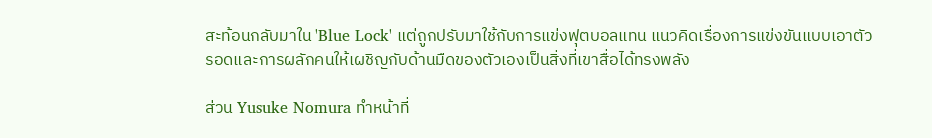สะท้อนกลับมาใน 'Blue Lock' แต่ถูกปรับมาใช้กับการแข่งฟุตบอลแทน แนวคิดเรื่องการแข่งขันแบบเอาตัวรอดและการผลักคนให้เผชิญกับด้านมืดของตัวเองเป็นสิ่งที่เขาสื่อได้ทรงพลัง

ส่วน Yusuke Nomura ทำหน้าที่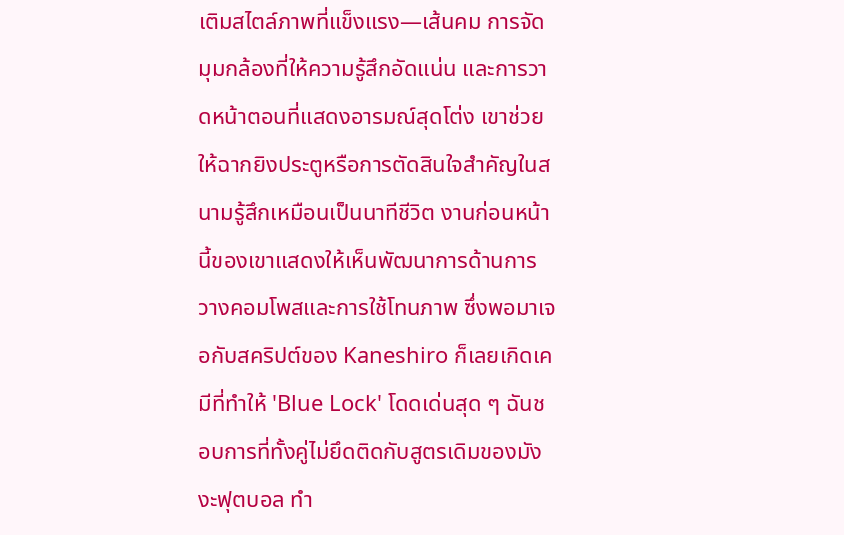เติมสไตล์ภาพที่แข็งแรง—เส้นคม การจัดมุมกล้องที่ให้ความรู้สึกอัดแน่น และการวาดหน้าตอนที่แสดงอารมณ์สุดโต่ง เขาช่วยให้ฉากยิงประตูหรือการตัดสินใจสำคัญในสนามรู้สึกเหมือนเป็นนาทีชีวิต งานก่อนหน้านี้ของเขาแสดงให้เห็นพัฒนาการด้านการวางคอมโพสและการใช้โทนภาพ ซึ่งพอมาเจอกับสคริปต์ของ Kaneshiro ก็เลยเกิดเคมีที่ทำให้ 'Blue Lock' โดดเด่นสุด ๆ ฉันชอบการที่ทั้งคู่ไม่ยึดติดกับสูตรเดิมของมังงะฟุตบอล ทำ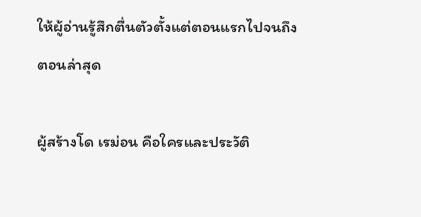ให้ผู้อ่านรู้สึกตื่นตัวตั้งแต่ตอนแรกไปจนถึงตอนล่าสุด

ผู้สร้างโด เรม่อน คือใครและประวัติ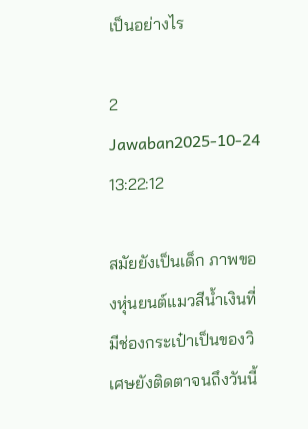เป็นอย่างไร

2 Jawaban2025-10-24 13:22:12

สมัยยังเป็นเด็ก ภาพของหุ่นยนต์แมวสีน้ำเงินที่มีช่องกระเป๋าเป็นของวิเศษยังติดตาจนถึงวันนี้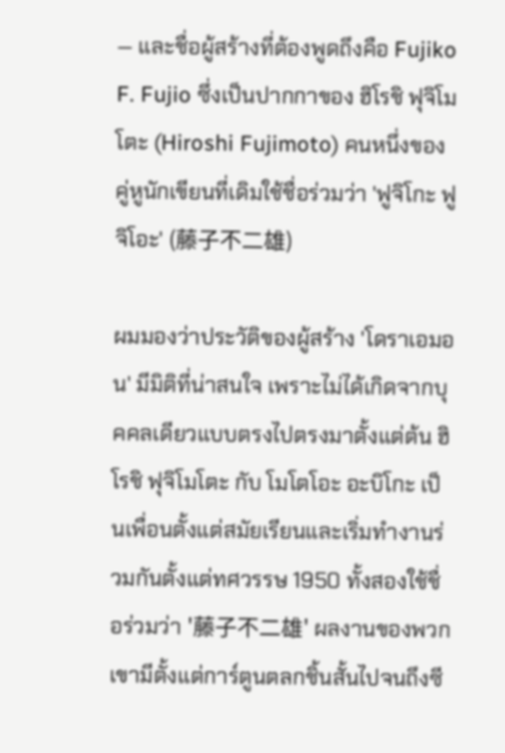— และชื่อผู้สร้างที่ต้องพูดถึงคือ Fujiko F. Fujio ซึ่งเป็นปากกาของ ฮิโรชิ ฟุจิโมโตะ (Hiroshi Fujimoto) คนหนึ่งของคู่หูนักเขียนที่เดิมใช้ชื่อร่วมว่า 'ฟูจิโกะ ฟูจิโอะ' (藤子不二雄)

ผมมองว่าประวัติของผู้สร้าง 'โดราเอมอน' มีมิติที่น่าสนใจ เพราะไม่ได้เกิดจากบุคคลเดียวแบบตรงไปตรงมาตั้งแต่ต้น ฮิโรชิ ฟุจิโมโตะ กับ โมโตโอะ อะบิโกะ เป็นเพื่อนตั้งแต่สมัยเรียนและเริ่มทำงานร่วมกันตั้งแต่ทศวรรษ 1950 ทั้งสองใช้ชื่อร่วมว่า '藤子不二雄' ผลงานของพวกเขามีตั้งแต่การ์ตูนตลกชิ้นสั้นไปจนถึงซี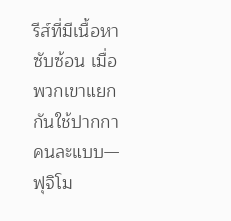รีส์ที่มีเนื้อหาซับซ้อน เมื่อพวกเขาแยกกันใช้ปากกาคนละแบบ—ฟุจิโม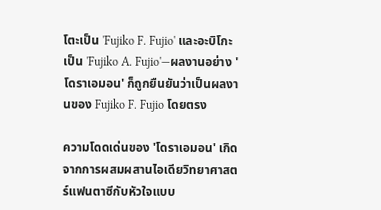โตะเป็น 'Fujiko F. Fujio' และอะบิโกะเป็น 'Fujiko A. Fujio'—ผลงานอย่าง 'โดราเอมอน' ก็ถูกยืนยันว่าเป็นผลงานของ Fujiko F. Fujio โดยตรง

ความโดดเด่นของ 'โดราเอมอน' เกิดจากการผสมผสานไอเดียวิทยาศาสตร์แฟนตาซีกับหัวใจแบบ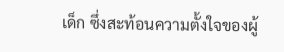เด็ก ซึ่งสะท้อนความตั้งใจของผู้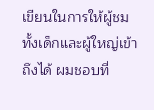เขียนในการให้ผู้ชมทั้งเด็กและผู้ใหญ่เข้าถึงได้ ผมชอบที่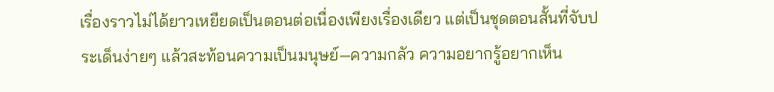เรื่องราวไม่ได้ยาวเหยียดเป็นตอนต่อเนื่องเพียงเรื่องเดียว แต่เป็นชุดตอนสั้นที่จับประเด็นง่ายๆ แล้วสะท้อนความเป็นมนุษย์—ความกลัว ความอยากรู้อยากเห็น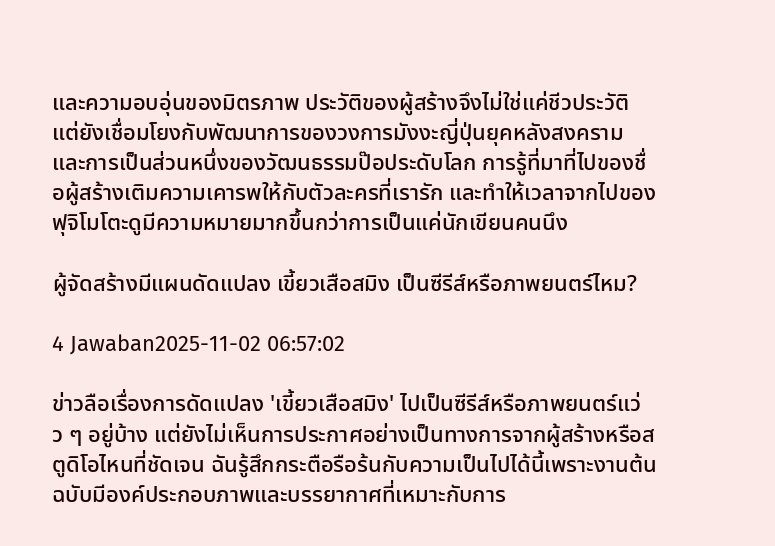และความอบอุ่นของมิตรภาพ ประวัติของผู้สร้างจึงไม่ใช่แค่ชีวประวัติ แต่ยังเชื่อมโยงกับพัฒนาการของวงการมังงะญี่ปุ่นยุคหลังสงคราม และการเป็นส่วนหนึ่งของวัฒนธรรมป๊อประดับโลก การรู้ที่มาที่ไปของชื่อผู้สร้างเติมความเคารพให้กับตัวละครที่เรารัก และทำให้เวลาจากไปของฟุจิโมโตะดูมีความหมายมากขึ้นกว่าการเป็นแค่นักเขียนคนนึง

ผู้จัดสร้างมีแผนดัดแปลง เขี้ยวเสือสมิง เป็นซีรีส์หรือภาพยนตร์ไหม?

4 Jawaban2025-11-02 06:57:02

ข่าวลือเรื่องการดัดแปลง 'เขี้ยวเสือสมิง' ไปเป็นซีรีส์หรือภาพยนตร์แว่ว ๆ อยู่บ้าง แต่ยังไม่เห็นการประกาศอย่างเป็นทางการจากผู้สร้างหรือสตูดิโอไหนที่ชัดเจน ฉันรู้สึกกระตือรือร้นกับความเป็นไปได้นี้เพราะงานต้นฉบับมีองค์ประกอบภาพและบรรยากาศที่เหมาะกับการ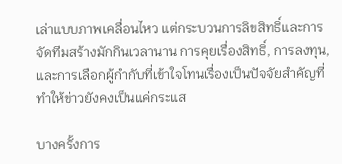เล่าแบบภาพเคลื่อนไหว แต่กระบวนการลิขสิทธิ์และการจัดทีมสร้างมักกินเวลานาน การคุยเรื่องสิทธิ์, การลงทุน, และการเลือกผู้กำกับที่เข้าใจโทนเรื่องเป็นปัจจัยสำคัญที่ทำให้ข่าวยังคงเป็นแค่กระแส

บางครั้งการ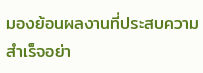มองย้อนผลงานที่ประสบความสำเร็จอย่า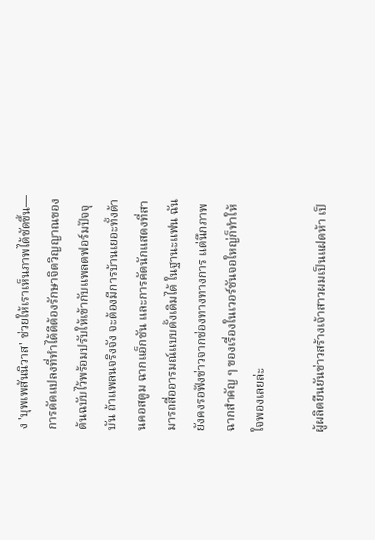ง 'บุพเพสันนิวาส' ช่วยให้เราเห็นภาพได้ชัดขึ้น—การดัดแปลงที่ทำได้ดีต้องรักษาจิตวิญญาณของต้นฉบับไว้พร้อมปรับให้เข้ากับแพลตฟอร์มปัจจุบัน ถ้าแพลนจริงจัง จะต้องมีการบ้านเยอะทั้งด้านคอสตูม ฉากแอ็กชัน และการคัดนักแสดงที่สามารถสื่ออารมณ์แบบดั้งเดิมได้ ในฐานะแฟน ฉันยังคงรอฟังข่าวจากช่องทางทางการ แต่นึกภาพฉากสำคัญ ๆ ของเรื่องในเวอร์ชันจอใหญ่ก็ทำให้ใจพองเลยล่ะ

ผู้ผลิตยืนยันข่าวสร้างเจ้าสาวผมเป็นแฝดห้า เป็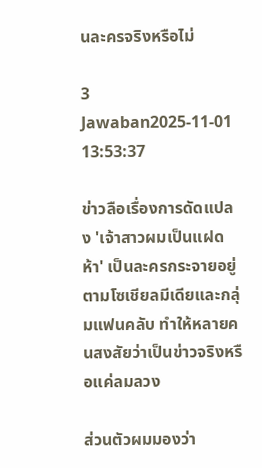นละครจริงหรือไม่

3 Jawaban2025-11-01 13:53:37

ข่าวลือเรื่องการดัดแปลง 'เจ้าสาวผมเป็นแฝดห้า' เป็นละครกระจายอยู่ตามโซเชียลมีเดียและกลุ่มแฟนคลับ ทำให้หลายคนสงสัยว่าเป็นข่าวจริงหรือแค่ลมลวง

ส่วนตัวผมมองว่า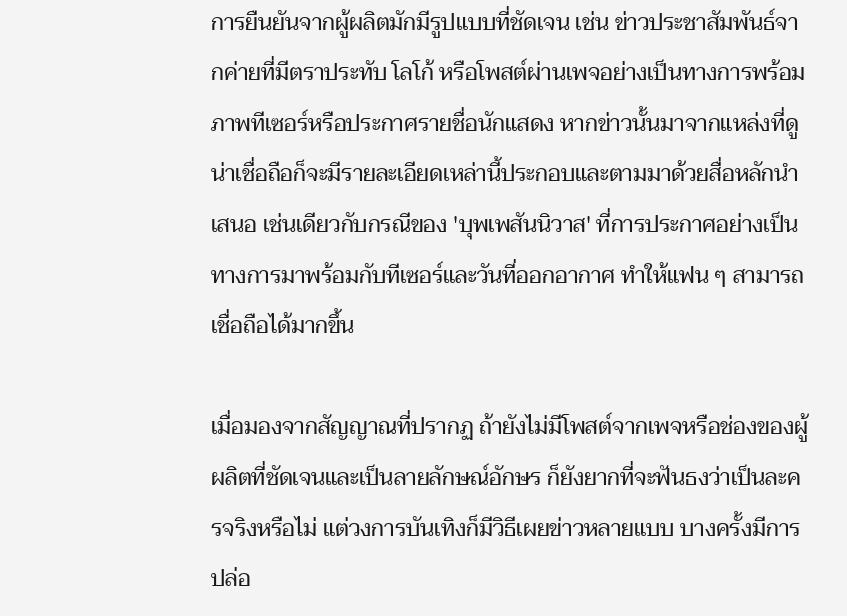การยืนยันจากผู้ผลิตมักมีรูปแบบที่ชัดเจน เช่น ข่าวประชาสัมพันธ์จากค่ายที่มีตราประทับ โลโก้ หรือโพสต์ผ่านเพจอย่างเป็นทางการพร้อมภาพทีเซอร์หรือประกาศรายชื่อนักแสดง หากข่าวนั้นมาจากแหล่งที่ดูน่าเชื่อถือก็จะมีรายละเอียดเหล่านี้ประกอบและตามมาด้วยสื่อหลักนำเสนอ เช่นเดียวกับกรณีของ 'บุพเพสันนิวาส' ที่การประกาศอย่างเป็นทางการมาพร้อมกับทีเซอร์และวันที่ออกอากาศ ทำให้แฟน ๆ สามารถเชื่อถือได้มากขึ้น

เมื่อมองจากสัญญาณที่ปรากฏ ถ้ายังไม่มีโพสต์จากเพจหรือช่องของผู้ผลิตที่ชัดเจนและเป็นลายลักษณ์อักษร ก็ยังยากที่จะฟันธงว่าเป็นละครจริงหรือไม่ แต่วงการบันเทิงก็มีวิธีเผยข่าวหลายแบบ บางครั้งมีการปล่อ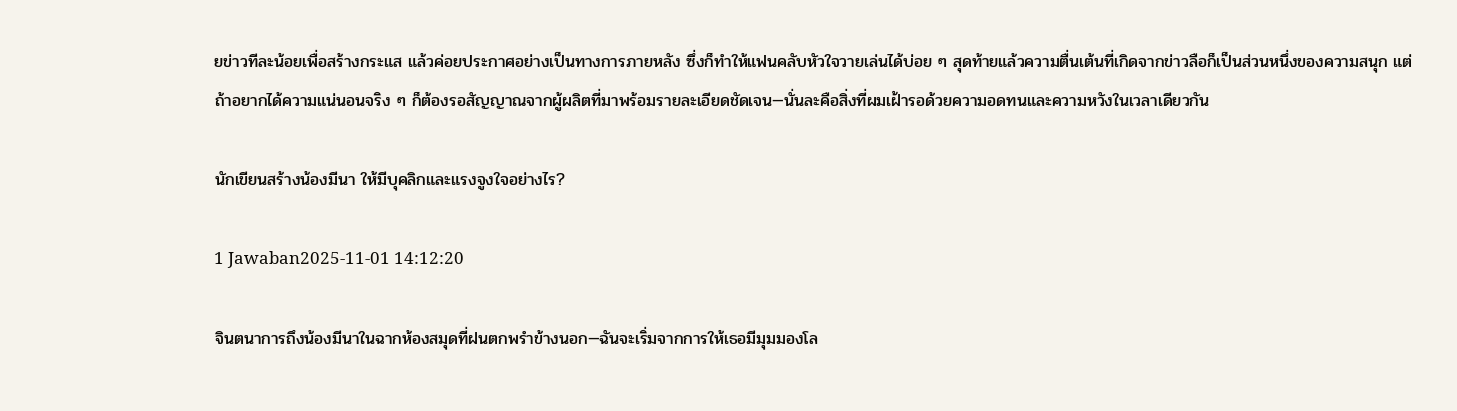ยข่าวทีละน้อยเพื่อสร้างกระแส แล้วค่อยประกาศอย่างเป็นทางการภายหลัง ซึ่งก็ทำให้แฟนคลับหัวใจวายเล่นได้บ่อย ๆ สุดท้ายแล้วความตื่นเต้นที่เกิดจากข่าวลือก็เป็นส่วนหนึ่งของความสนุก แต่ถ้าอยากได้ความแน่นอนจริง ๆ ก็ต้องรอสัญญาณจากผู้ผลิตที่มาพร้อมรายละเอียดชัดเจน—นั่นละคือสิ่งที่ผมเฝ้ารอด้วยความอดทนและความหวังในเวลาเดียวกัน

นักเขียนสร้างน้องมีนา ให้มีบุคลิกและแรงจูงใจอย่างไร?

1 Jawaban2025-11-01 14:12:20

จินตนาการถึงน้องมีนาในฉากห้องสมุดที่ฝนตกพรำข้างนอก—ฉันจะเริ่มจากการให้เธอมีมุมมองโล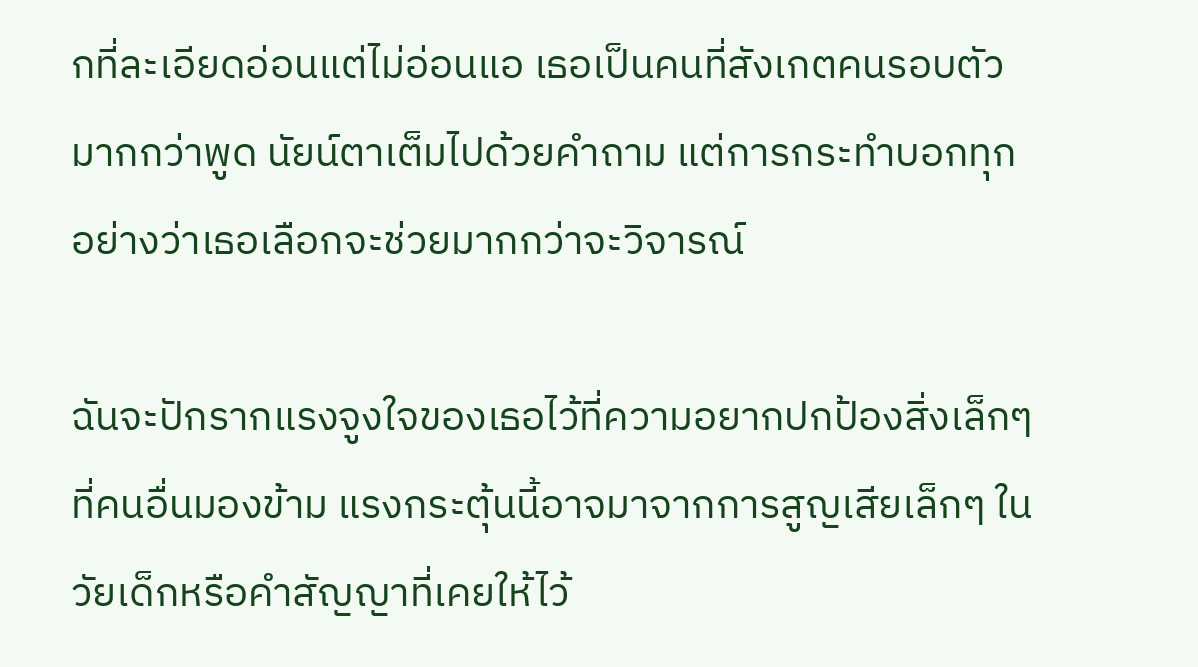กที่ละเอียดอ่อนแต่ไม่อ่อนแอ เธอเป็นคนที่สังเกตคนรอบตัวมากกว่าพูด นัยน์ตาเต็มไปด้วยคำถาม แต่การกระทำบอกทุกอย่างว่าเธอเลือกจะช่วยมากกว่าจะวิจารณ์

ฉันจะปักรากแรงจูงใจของเธอไว้ที่ความอยากปกป้องสิ่งเล็กๆ ที่คนอื่นมองข้าม แรงกระตุ้นนี้อาจมาจากการสูญเสียเล็กๆ ในวัยเด็กหรือคำสัญญาที่เคยให้ไว้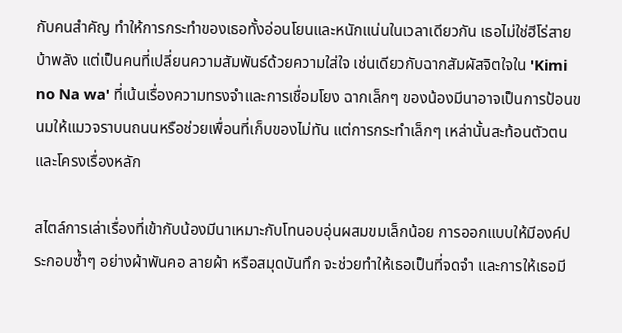กับคนสำคัญ ทำให้การกระทำของเธอทั้งอ่อนโยนและหนักแน่นในเวลาเดียวกัน เธอไม่ใช่ฮีโร่สายบ้าพลัง แต่เป็นคนที่เปลี่ยนความสัมพันธ์ด้วยความใส่ใจ เช่นเดียวกับฉากสัมผัสจิตใจใน 'Kimi no Na wa' ที่เน้นเรื่องความทรงจำและการเชื่อมโยง ฉากเล็กๆ ของน้องมีนาอาจเป็นการป้อนขนมให้แมวจราบนถนนหรือช่วยเพื่อนที่เก็บของไม่ทัน แต่การกระทำเล็กๆ เหล่านั้นสะท้อนตัวตนและโครงเรื่องหลัก

สไตล์การเล่าเรื่องที่เข้ากับน้องมีนาเหมาะกับโทนอบอุ่นผสมขมเล็กน้อย การออกแบบให้มีองค์ประกอบซ้ำๆ อย่างผ้าพันคอ ลายผ้า หรือสมุดบันทึก จะช่วยทำให้เธอเป็นที่จดจำ และการให้เธอมี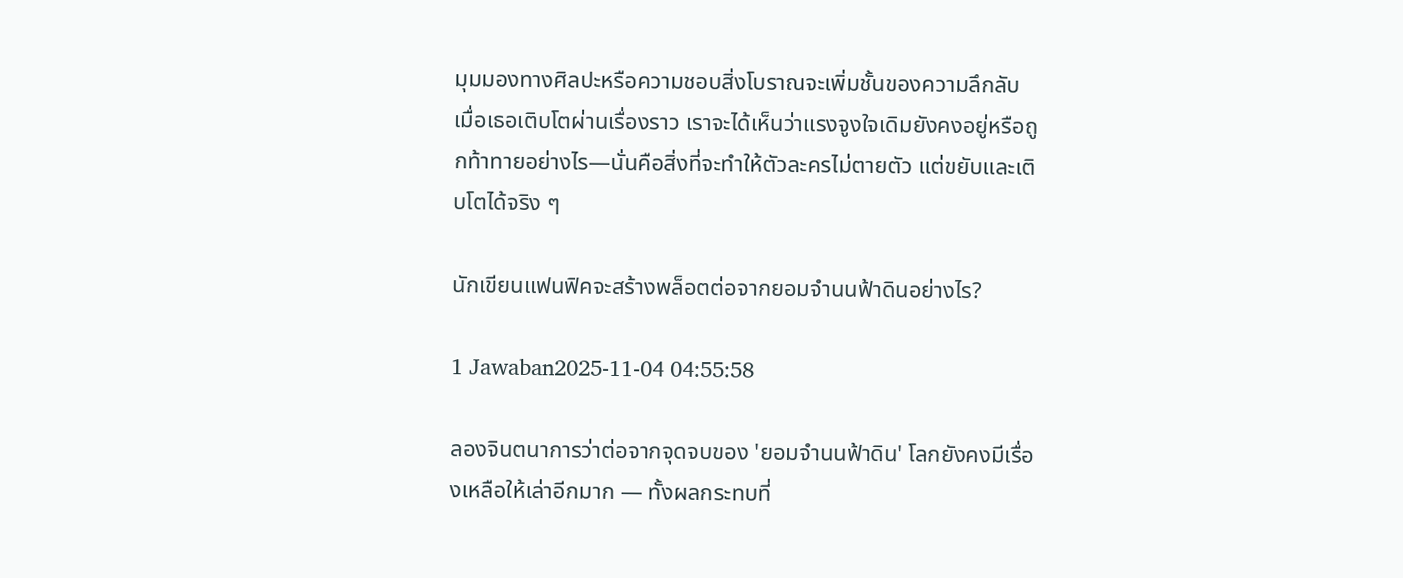มุมมองทางศิลปะหรือความชอบสิ่งโบราณจะเพิ่มชั้นของความลึกลับ เมื่อเธอเติบโตผ่านเรื่องราว เราจะได้เห็นว่าแรงจูงใจเดิมยังคงอยู่หรือถูกท้าทายอย่างไร—นั่นคือสิ่งที่จะทำให้ตัวละครไม่ตายตัว แต่ขยับและเติบโตได้จริง ๆ

นักเขียนแฟนฟิคจะสร้างพล็อตต่อจากยอมจำนนฟ้าดินอย่างไร?

1 Jawaban2025-11-04 04:55:58

ลองจินตนาการว่าต่อจากจุดจบของ 'ยอมจำนนฟ้าดิน' โลกยังคงมีเรื่องเหลือให้เล่าอีกมาก — ทั้งผลกระทบที่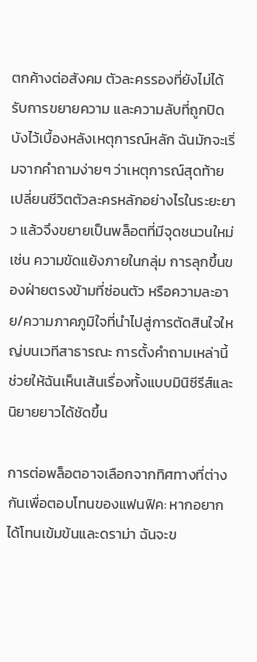ตกค้างต่อสังคม ตัวละครรองที่ยังไม่ได้รับการขยายความ และความลับที่ถูกปิดบังไว้เบื้องหลังเหตุการณ์หลัก ฉันมักจะเริ่มจากคำถามง่ายๆ ว่าเหตุการณ์สุดท้ายเปลี่ยนชีวิตตัวละครหลักอย่างไรในระยะยาว แล้วจึงขยายเป็นพล็อตที่มีจุดชนวนใหม่ เช่น ความขัดแย้งภายในกลุ่ม การลุกขึ้นของฝ่ายตรงข้ามที่ซ่อนตัว หรือความละอาย/ความภาคภูมิใจที่นำไปสู่การตัดสินใจใหญ่บนเวทีสาธารณะ การตั้งคำถามเหล่านี้ช่วยให้ฉันเห็นเส้นเรื่องทั้งแบบมินิซีรีส์และนิยายยาวได้ชัดขึ้น

การต่อพล็อตอาจเลือกจากทิศทางที่ต่างกันเพื่อตอบโทนของแฟนฟิค: หากอยากได้โทนเข้มข้นและดราม่า ฉันจะข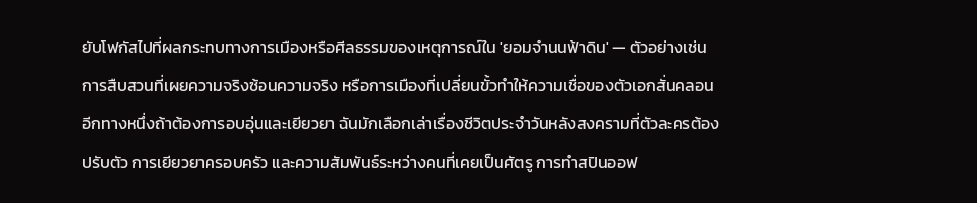ยับโฟกัสไปที่ผลกระทบทางการเมืองหรือศีลธรรมของเหตุการณ์ใน 'ยอมจำนนฟ้าดิน' — ตัวอย่างเช่น การสืบสวนที่เผยความจริงซ้อนความจริง หรือการเมืองที่เปลี่ยนขั้วทำให้ความเชื่อของตัวเอกสั่นคลอน อีกทางหนึ่งถ้าต้องการอบอุ่นและเยียวยา ฉันมักเลือกเล่าเรื่องชีวิตประจำวันหลังสงครามที่ตัวละครต้องปรับตัว การเยียวยาครอบครัว และความสัมพันธ์ระหว่างคนที่เคยเป็นศัตรู การทำสปินออฟ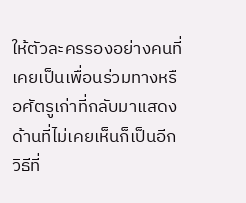ให้ตัวละครรองอย่างคนที่เคยเป็นเพื่อนร่วมทางหรือศัตรูเก่าที่กลับมาแสดงด้านที่ไม่เคยเห็นก็เป็นอีกวิธีที่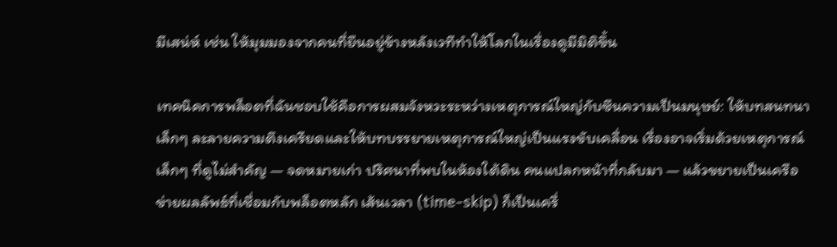มีเสน่ห์ เช่น ให้มุมมองจากคนที่ยืนอยู่ข้างหลังเวทีทำให้โลกในเรื่องดูมีมิติขึ้น

เทคนิคการพล็อตที่ฉันชอบใช้คือการผสมจังหวะระหว่างเหตุการณ์ใหญ่กับซีนความเป็นมนุษย์: ให้บทสนทนาเล็กๆ ละลายความตึงเครียดและให้บทบรรยายเหตุการณ์ใหญ่เป็นแรงขับเคลื่อน เรื่องอาจเริ่มด้วยเหตุการณ์เล็กๆ ที่ดูไม่สำคัญ — จดหมายเก่า ปริศนาที่พบในห้องใต้ดิน คนแปลกหน้าที่กลับมา — แล้วขยายเป็นเครือข่ายผลลัพธ์ที่เชื่อมกับพล็อตหลัก เส้นเวลา (time-skip) ก็เป็นเครื่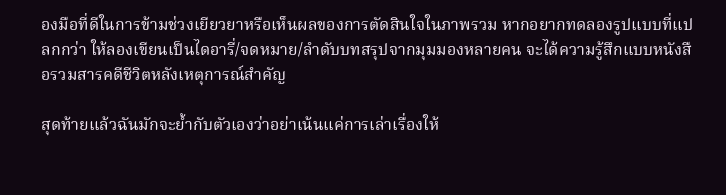องมือที่ดีในการข้ามช่วงเยียวยาหรือเห็นผลของการตัดสินใจในภาพรวม หากอยากทดลองรูปแบบที่แปลกกว่า ให้ลองเขียนเป็นไดอารี่/จดหมาย/ลำดับบทสรุปจากมุมมองหลายคน จะได้ความรู้สึกแบบหนังสือรวมสารคดีชีวิตหลังเหตุการณ์สำคัญ

สุดท้ายแล้วฉันมักจะย้ำกับตัวเองว่าอย่าเน้นแค่การเล่าเรื่องให้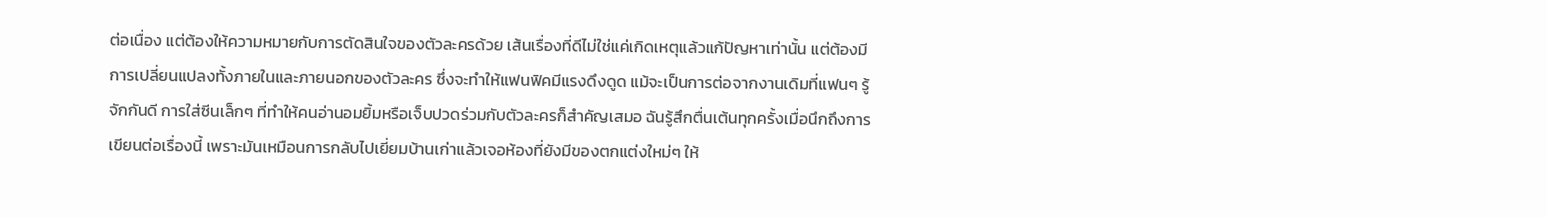ต่อเนื่อง แต่ต้องให้ความหมายกับการตัดสินใจของตัวละครด้วย เส้นเรื่องที่ดีไม่ใช่แค่เกิดเหตุแล้วแก้ปัญหาเท่านั้น แต่ต้องมีการเปลี่ยนแปลงทั้งภายในและภายนอกของตัวละคร ซึ่งจะทำให้แฟนฟิคมีแรงดึงดูด แม้จะเป็นการต่อจากงานเดิมที่แฟนๆ รู้จักกันดี การใส่ซีนเล็กๆ ที่ทำให้คนอ่านอมยิ้มหรือเจ็บปวดร่วมกับตัวละครก็สำคัญเสมอ ฉันรู้สึกตื่นเต้นทุกครั้งเมื่อนึกถึงการเขียนต่อเรื่องนี้ เพราะมันเหมือนการกลับไปเยี่ยมบ้านเก่าแล้วเจอห้องที่ยังมีของตกแต่งใหม่ๆ ให้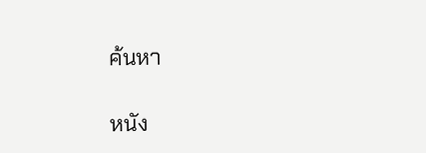ค้นหา

หนัง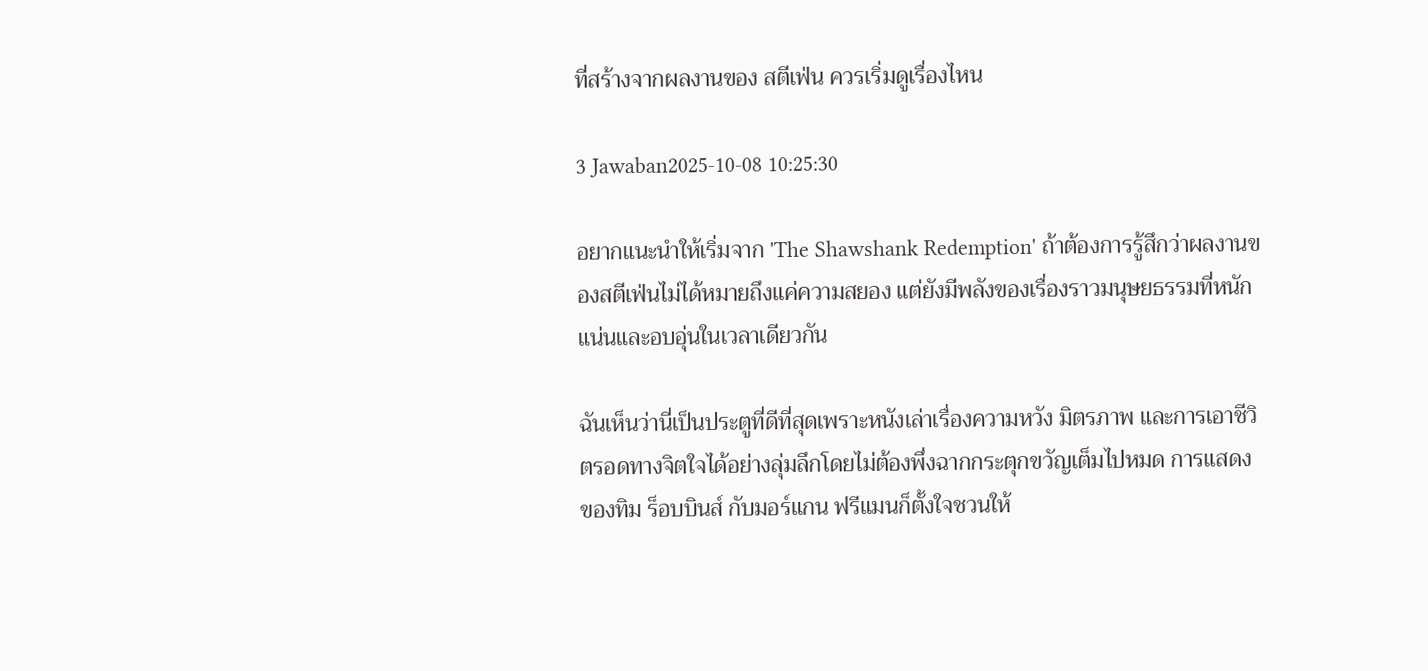ที่สร้างจากผลงานของ สตีเฟ่น ควรเริ่มดูเรื่องไหน

3 Jawaban2025-10-08 10:25:30

อยากแนะนำให้เริ่มจาก 'The Shawshank Redemption' ถ้าต้องการรู้สึกว่าผลงานของสตีเฟ่นไม่ได้หมายถึงแค่ความสยอง แต่ยังมีพลังของเรื่องราวมนุษยธรรมที่หนักแน่นและอบอุ่นในเวลาเดียวกัน

ฉันเห็นว่านี่เป็นประตูที่ดีที่สุดเพราะหนังเล่าเรื่องความหวัง มิตรภาพ และการเอาชีวิตรอดทางจิตใจได้อย่างลุ่มลึกโดยไม่ต้องพึ่งฉากกระตุกขวัญเต็มไปหมด การแสดงของทิม ร็อบบินส์ กับมอร์แกน ฟรีแมนก็ตั้งใจชวนให้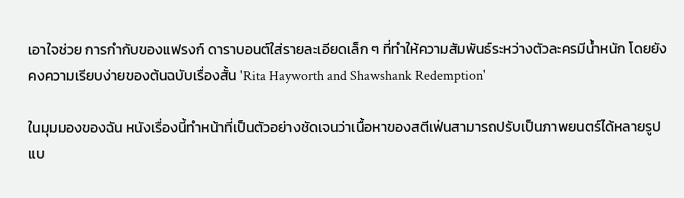เอาใจช่วย การกำกับของแฟรงก์ ดาราบอนต์ใส่รายละเอียดเล็ก ๆ ที่ทำให้ความสัมพันธ์ระหว่างตัวละครมีน้ำหนัก โดยยังคงความเรียบง่ายของต้นฉบับเรื่องสั้น 'Rita Hayworth and Shawshank Redemption'

ในมุมมองของฉัน หนังเรื่องนี้ทำหน้าที่เป็นตัวอย่างชัดเจนว่าเนื้อหาของสตีเฟ่นสามารถปรับเป็นภาพยนตร์ได้หลายรูปแบ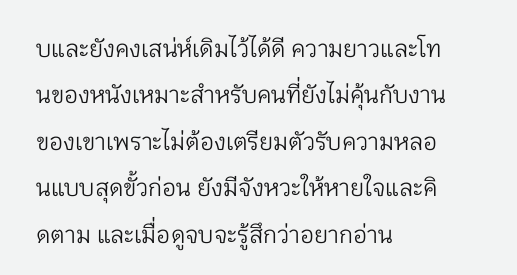บและยังคงเสน่ห์เดิมไว้ได้ดี ความยาวและโทนของหนังเหมาะสำหรับคนที่ยังไม่คุ้นกับงานของเขาเพราะไม่ต้องเตรียมตัวรับความหลอนแบบสุดขั้วก่อน ยังมีจังหวะให้หายใจและคิดตาม และเมื่อดูจบจะรู้สึกว่าอยากอ่าน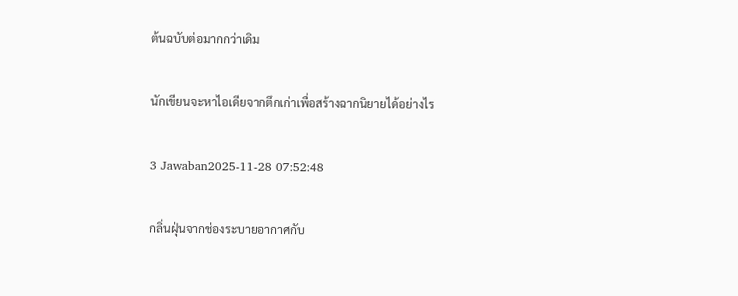ต้นฉบับต่อมากกว่าเดิม

นักเขียนจะหาไอเดียจากตึกเก่าเพื่อสร้างฉากนิยายได้อย่างไร

3 Jawaban2025-11-28 07:52:48

กลิ่นฝุ่นจากช่องระบายอากาศกับ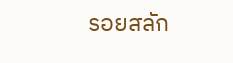รอยสลัก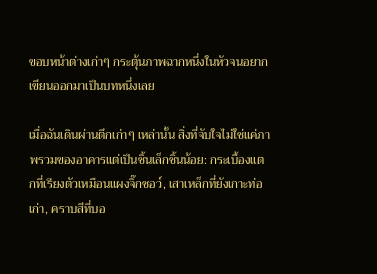ขอบหน้าต่างเก่าๆ กระตุ้นภาพฉากหนึ่งในหัวจนอยากเขียนออกมาเป็นบทหนึ่งเลย

เมื่อฉันเดินผ่านตึกเก่าๆ เหล่านั้น สิ่งที่จับใจไม่ใช่แค่ภาพรวมของอาคารแต่เป็นชิ้นเล็กชิ้นน้อย: กระเบื้องแตกที่เรียงตัวเหมือนแผงจิ๊กซอว์, เสาเหล็กที่ยังเกาะท่อเก่า, คราบสีที่บอ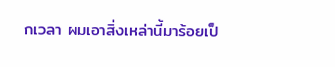กเวลา ผมเอาสิ่งเหล่านี้มาร้อยเป็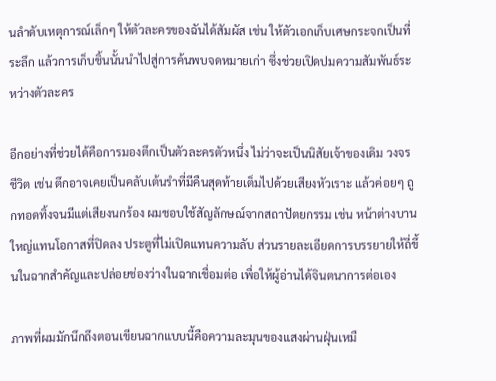นลำดับเหตุการณ์เล็กๆ ให้ตัวละครของฉันได้สัมผัส เช่น ให้ตัวเอกเก็บเศษกระจกเป็นที่ระลึก แล้วการเก็บชิ้นนั้นนำไปสู่การค้นพบจดหมายเก่า ซึ่งช่วยเปิดปมความสัมพันธ์ระหว่างตัวละคร

อีกอย่างที่ช่วยได้คือการมองตึกเป็นตัวละครตัวหนึ่ง ไม่ว่าจะเป็นนิสัยเจ้าของเดิม วงจรชีวิต เช่น ตึกอาจเคยเป็นคลับเต้นรำที่มีคืนสุดท้ายเต็มไปด้วยเสียงหัวเราะ แล้วค่อยๆ ถูกทอดทิ้งจนมีแต่เสียงนกร้อง ผมชอบใช้สัญลักษณ์จากสถาปัตยกรรม เช่น หน้าต่างบานใหญ่แทนโอกาสที่ปิดลง ประตูที่ไม่เปิดแทนความลับ ส่วนรายละเอียดการบรรยายให้ถี่ขึ้นในฉากสำคัญและปล่อยช่องว่างในฉากเชื่อมต่อ เพื่อให้ผู้อ่านได้จินตนาการต่อเอง

ภาพที่ผมมักนึกถึงตอนเขียนฉากแบบนี้คือความละมุนของแสงผ่านฝุ่นเหมื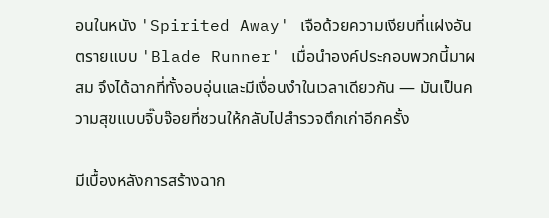อนในหนัง 'Spirited Away' เจือด้วยความเงียบที่แฝงอันตรายแบบ 'Blade Runner' เมื่อนำองค์ประกอบพวกนี้มาผสม จึงได้ฉากที่ทั้งอบอุ่นและมีเงื่อนงำในเวลาเดียวกัน — มันเป็นความสุขแบบจิ๊บจ๊อยที่ชวนให้กลับไปสำรวจตึกเก่าอีกครั้ง

มีเบื้องหลังการสร้างฉาก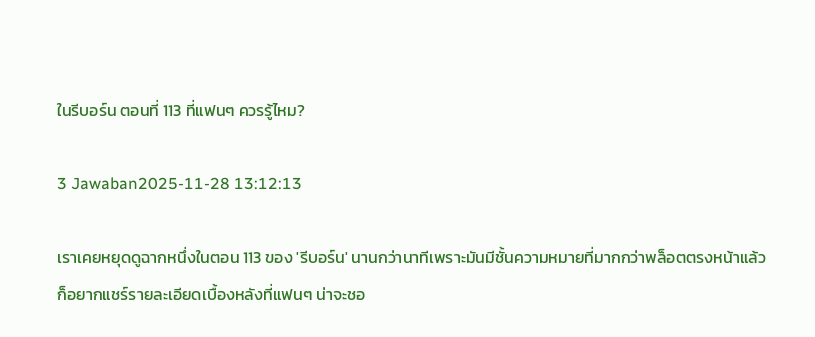ในรีบอร์น ตอนที่ 113 ที่แฟนๆ ควรรู้ไหม?

3 Jawaban2025-11-28 13:12:13

เราเคยหยุดดูฉากหนึ่งในตอน 113 ของ 'รีบอร์น' นานกว่านาทีเพราะมันมีชั้นความหมายที่มากกว่าพล็อตตรงหน้าแล้วก็อยากแชร์รายละเอียดเบื้องหลังที่แฟนๆ น่าจะชอ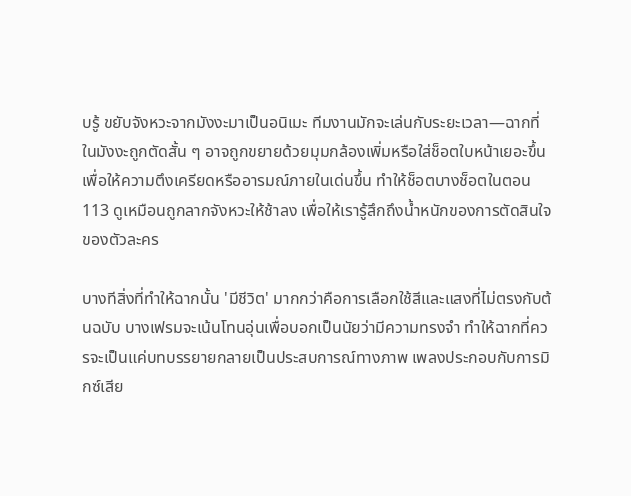บรู้ ขยับจังหวะจากมังงะมาเป็นอนิเมะ ทีมงานมักจะเล่นกับระยะเวลา—ฉากที่ในมังงะถูกตัดสั้น ๆ อาจถูกขยายด้วยมุมกล้องเพิ่มหรือใส่ช็อตใบหน้าเยอะขึ้น เพื่อให้ความตึงเครียดหรืออารมณ์ภายในเด่นขึ้น ทำให้ช็อตบางช็อตในตอน 113 ดูเหมือนถูกลากจังหวะให้ช้าลง เพื่อให้เรารู้สึกถึงน้ำหนักของการตัดสินใจของตัวละคร

บางทีสิ่งที่ทำให้ฉากนั้น 'มีชีวิต' มากกว่าคือการเลือกใช้สีและแสงที่ไม่ตรงกับต้นฉบับ บางเฟรมจะเน้นโทนอุ่นเพื่อบอกเป็นนัยว่ามีความทรงจำ ทำให้ฉากที่ควรจะเป็นแค่บทบรรยายกลายเป็นประสบการณ์ทางภาพ เพลงประกอบกับการมิกซ์เสีย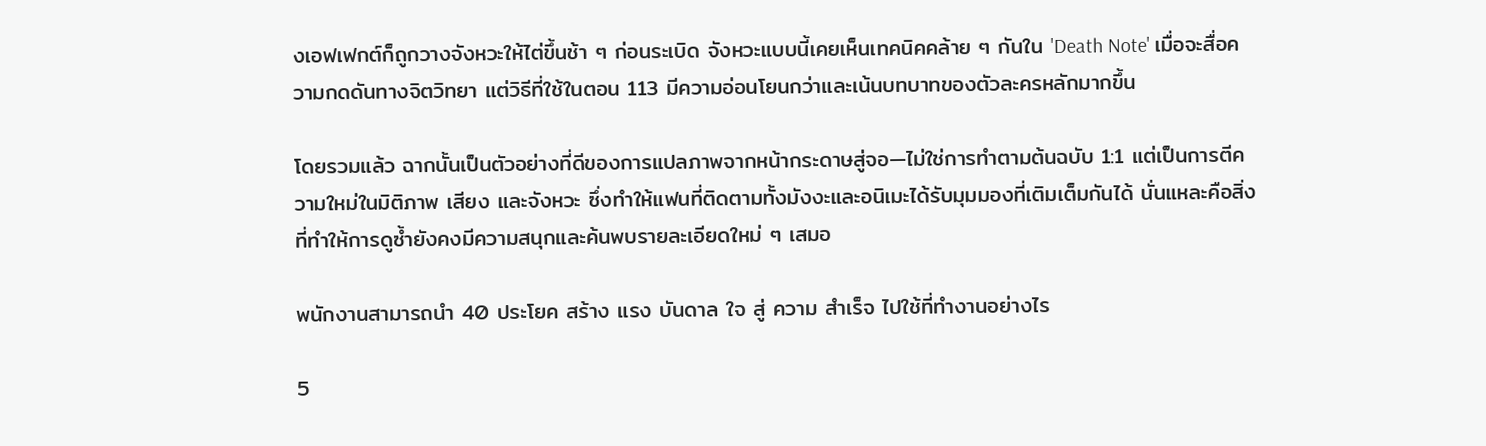งเอฟเฟกต์ก็ถูกวางจังหวะให้ไต่ขึ้นช้า ๆ ก่อนระเบิด จังหวะแบบนี้เคยเห็นเทคนิคคล้าย ๆ กันใน 'Death Note' เมื่อจะสื่อความกดดันทางจิตวิทยา แต่วิธีที่ใช้ในตอน 113 มีความอ่อนโยนกว่าและเน้นบทบาทของตัวละครหลักมากขึ้น

โดยรวมแล้ว ฉากนั้นเป็นตัวอย่างที่ดีของการแปลภาพจากหน้ากระดาษสู่จอ—ไม่ใช่การทำตามต้นฉบับ 1:1 แต่เป็นการตีความใหม่ในมิติภาพ เสียง และจังหวะ ซึ่งทำให้แฟนที่ติดตามทั้งมังงะและอนิเมะได้รับมุมมองที่เติมเต็มกันได้ นั่นแหละคือสิ่งที่ทำให้การดูซ้ำยังคงมีความสนุกและค้นพบรายละเอียดใหม่ ๆ เสมอ

พนักงานสามารถนำ 40 ประโยค สร้าง แรง บันดาล ใจ สู่ ความ สำเร็จ ไปใช้ที่ทำงานอย่างไร

5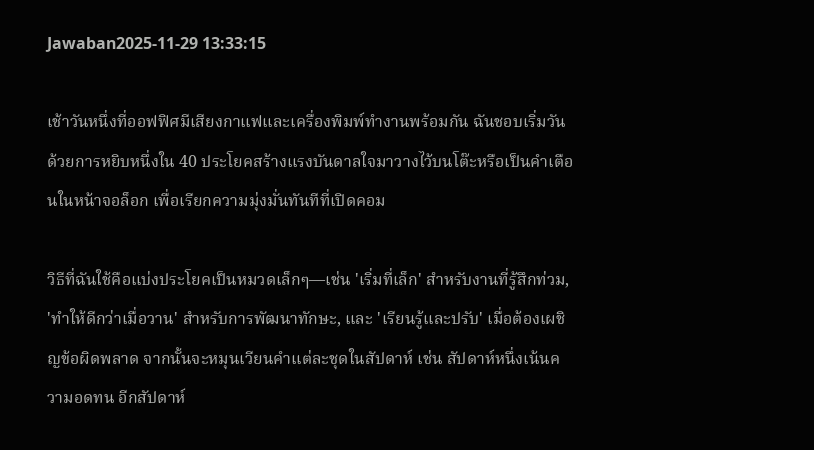Jawaban2025-11-29 13:33:15

เช้าวันหนึ่งที่ออฟฟิศมีเสียงกาแฟและเครื่องพิมพ์ทำงานพร้อมกัน ฉันชอบเริ่มวันด้วยการหยิบหนึ่งใน 40 ประโยคสร้างแรงบันดาลใจมาวางไว้บนโต๊ะหรือเป็นคำเตือนในหน้าจอล็อก เพื่อเรียกความมุ่งมั่นทันทีที่เปิดคอม

วิธีที่ฉันใช้คือแบ่งประโยคเป็นหมวดเล็กๆ—เช่น 'เริ่มที่เล็ก' สำหรับงานที่รู้สึกท่วม, 'ทำให้ดีกว่าเมื่อวาน' สำหรับการพัฒนาทักษะ, และ 'เรียนรู้และปรับ' เมื่อต้องเผชิญข้อผิดพลาด จากนั้นจะหมุนเวียนคำแต่ละชุดในสัปดาห์ เช่น สัปดาห์หนึ่งเน้นความอดทน อีกสัปดาห์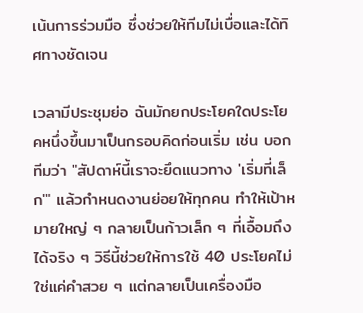เน้นการร่วมมือ ซึ่งช่วยให้ทีมไม่เบื่อและได้ทิศทางชัดเจน

เวลามีประชุมย่อ ฉันมักยกประโยคใดประโยคหนึ่งขึ้นมาเป็นกรอบคิดก่อนเริ่ม เช่น บอกทีมว่า "สัปดาห์นี้เราจะยึดแนวทาง 'เริ่มที่เล็ก'" แล้วกำหนดงานย่อยให้ทุกคน ทำให้เป้าหมายใหญ่ ๆ กลายเป็นก้าวเล็ก ๆ ที่เอื้อมถึงได้จริง ๆ วิธีนี้ช่วยให้การใช้ 40 ประโยคไม่ใช่แค่คำสวย ๆ แต่กลายเป็นเครื่องมือ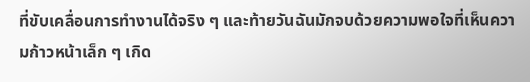ที่ขับเคลื่อนการทำงานได้จริง ๆ และท้ายวันฉันมักจบด้วยความพอใจที่เห็นความก้าวหน้าเล็ก ๆ เกิด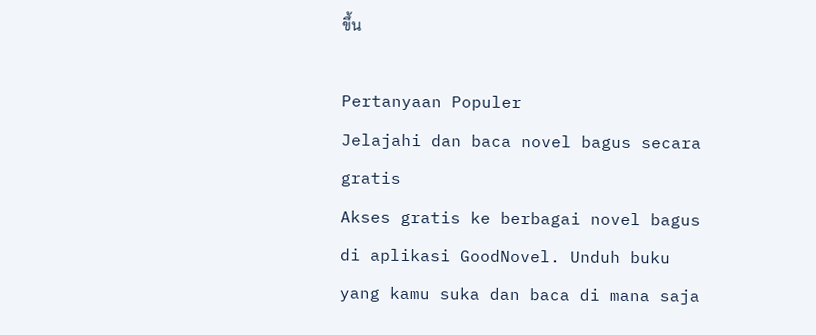ขึ้น

Pertanyaan Populer
Jelajahi dan baca novel bagus secara gratis
Akses gratis ke berbagai novel bagus di aplikasi GoodNovel. Unduh buku yang kamu suka dan baca di mana saja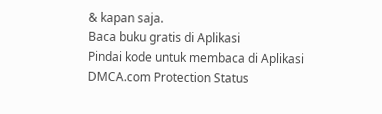& kapan saja.
Baca buku gratis di Aplikasi
Pindai kode untuk membaca di Aplikasi
DMCA.com Protection Status